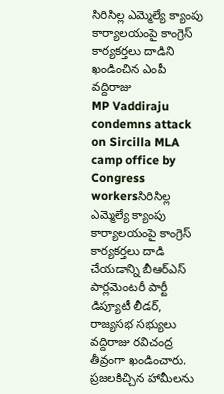సిరిసిల్ల ఎమ్మెల్యే క్యాంపు కార్యాలయంపై కాంగ్రెస్ కార్యకర్తలు దాడిని ఖండించిన ఎంపీ వద్దిరాజు
MP Vaddiraju condemns attack on Sircilla MLA camp office by Congress workersసిరిసిల్ల ఎమ్మెల్యే క్యాంపు కార్యాలయంపై కాంగ్రెస్ కార్యకర్తలు దాడి చేయడాన్ని బీఆర్ఎస్ పార్లమెంటరీ పార్టీ డిప్యూటీ లీడర్, రాజ్యసభ సభ్యులు వద్దిరాజు రవిచంద్ర తీవ్రంగా ఖండించారు. ప్రజలకిచ్చిన హామీలను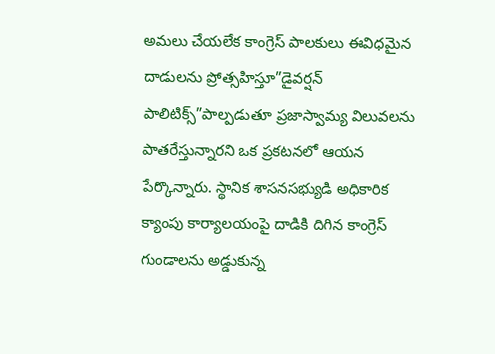అమలు చేయలేక కాంగ్రెస్ పాలకులు ఈవిధమైన దాడులను ప్రోత్సహిస్తూ”డైవర్షన్ పాలిటిక్స్”పాల్పడుతూ ప్రజాస్వామ్య విలువలను పాతరేస్తున్నారని ఒక ప్రకటనలో ఆయన పేర్కొన్నారు. స్థానిక శాసనసభ్యుడి అధికారిక క్యాంపు కార్యాలయంపై దాడికి దిగిన కాంగ్రెస్ గుండాలను అడ్డుకున్న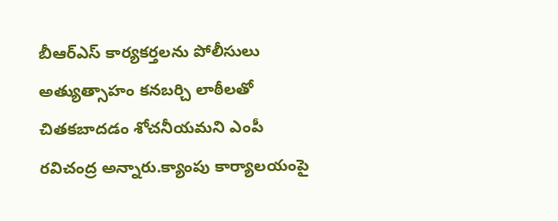బీఆర్ఎస్ కార్యకర్తలను పోలీసులు అత్యుత్సాహం కనబర్చి లాఠీలతో చితకబాదడం శోచనీయమని ఎంపీ రవిచంద్ర అన్నారు.క్యాంపు కార్యాలయంపై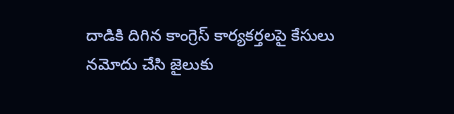దాడికి దిగిన కాంగ్రెస్ కార్యకర్తలపై కేసులు నమోదు చేసి జైలుకు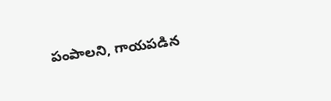పంపాలని, గాయపడిన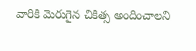వారికి మెరుగైన చికిత్స అందించాలని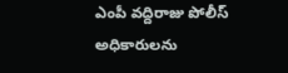ఎంపీ వద్దిరాజు పోలీస్ అధికారులను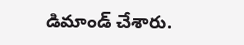డిమాండ్ చేశారు.